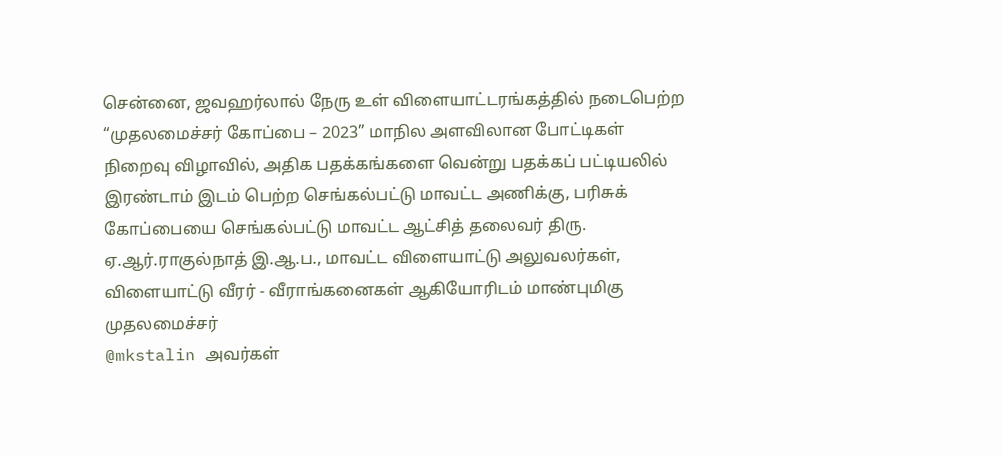சென்னை, ஜவஹர்லால் நேரு உள் விளையாட்டரங்கத்தில் நடைபெற்ற “முதலமைச்சர் கோப்பை – 2023” மாநில அளவிலான போட்டிகள் நிறைவு விழாவில், அதிக பதக்கங்களை வென்று பதக்கப் பட்டியலில் இரண்டாம் இடம் பெற்ற செங்கல்பட்டு மாவட்ட அணிக்கு, பரிசுக் கோப்பையை செங்கல்பட்டு மாவட்ட ஆட்சித் தலைவர் திரு. ஏ.ஆர்.ராகுல்நாத் இ.ஆ.ப., மாவட்ட விளையாட்டு அலுவலர்கள், விளையாட்டு வீரர் - வீராங்கனைகள் ஆகியோரிடம் மாண்புமிகு முதலமைச்சர்
@mkstalin அவர்கள்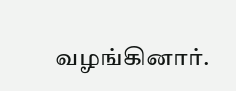வழங்கினார்.